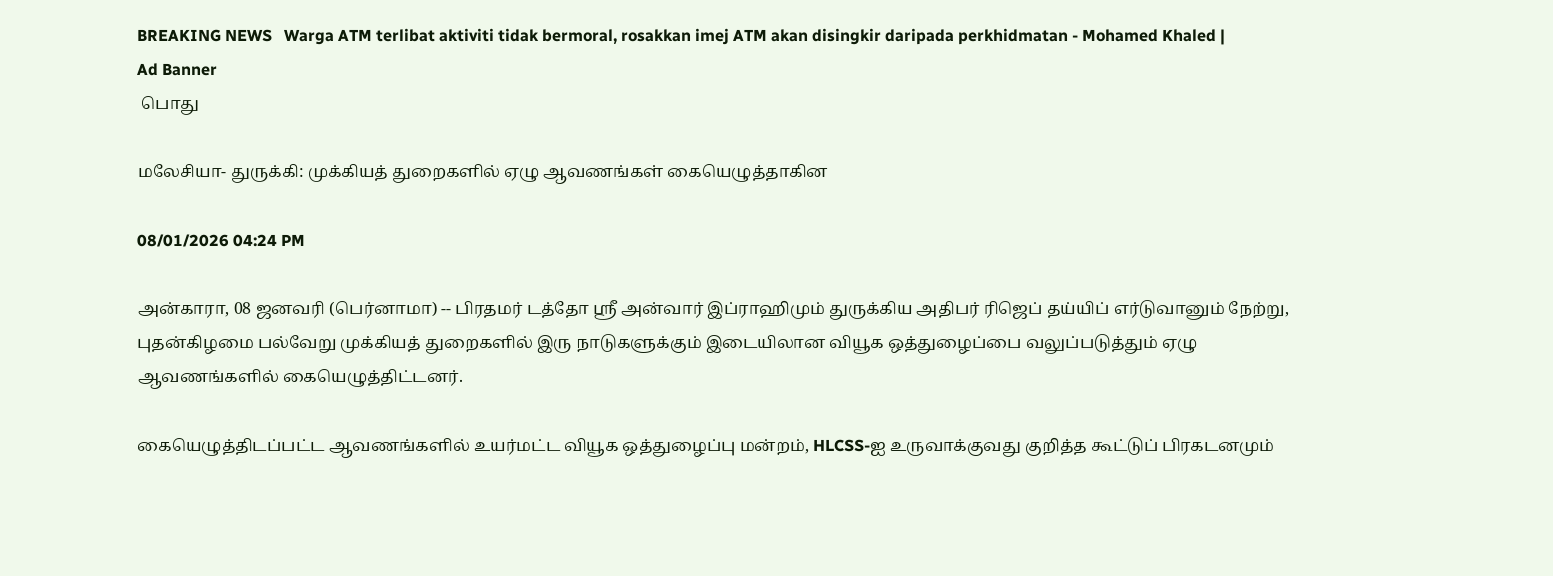BREAKING NEWS   Warga ATM terlibat aktiviti tidak bermoral, rosakkan imej ATM akan disingkir daripada perkhidmatan - Mohamed Khaled |
Ad Banner
 பொது

மலேசியா- துருக்கி: முக்கியத் துறைகளில் ஏழு ஆவணங்கள் கையெழுத்தாகின

08/01/2026 04:24 PM

அன்காரா, 08 ஜனவரி (பெர்னாமா) -- பிரதமர் டத்தோ ஶ்ரீ அன்வார் இப்ராஹிமும் துருக்கிய அதிபர் ரிஜெப் தய்யிப் எர்டுவானும் நேற்று, புதன்கிழமை பல்வேறு முக்கியத் துறைகளில் இரு நாடுகளுக்கும் இடையிலான வியூக ஒத்துழைப்பை வலுப்படுத்தும் ஏழு ஆவணங்களில் கையெழுத்திட்டனர்.

கையெழுத்திடப்பட்ட ஆவணங்களில் உயர்மட்ட வியூக ஒத்துழைப்பு மன்றம், HLCSS-ஐ உருவாக்குவது குறித்த கூட்டுப் பிரகடனமும்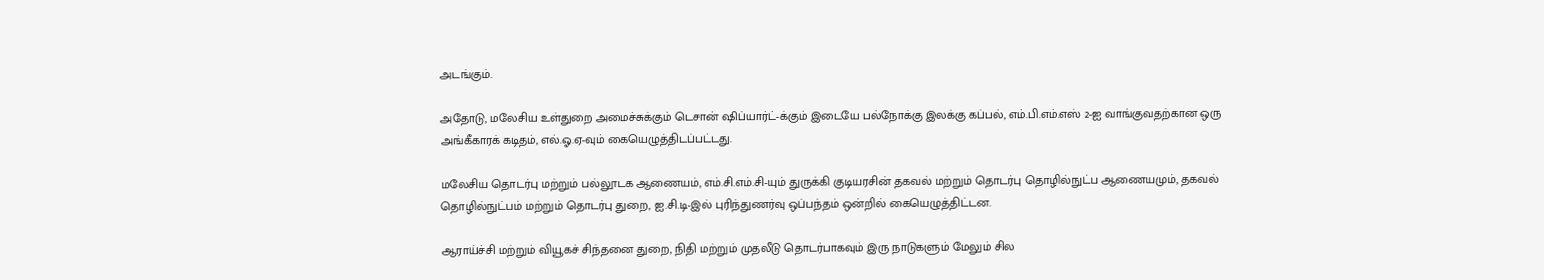அடங்கும்.

அதோடு, மலேசிய உள்துறை அமைச்சுக்கும் டெசான் ஷிப்யார்ட்-க்கும் இடையே பல்நோக்கு இலக்கு கப்பல், எம்.பி.எம்.எஸ் 2-ஐ வாங்குவதற்கான ஒரு அங்கீகாரக் கடிதம், எல்.ஓ.ஏ-வும் கையெழுத்திடப்பட்டது.

மலேசிய தொடர்பு மற்றும் பல்லூடக ஆணையம், எம்.சி.எம்.சி-யும் துருக்கி குடியரசின் தகவல் மற்றும் தொடர்பு தொழில்நுட்ப ஆணையமும், தகவல் தொழில்நுட்பம் மற்றும் தொடர்பு துறை, ஐ.சி.டி-இல் புரிந்துணர்வு ஒப்பந்தம் ஒன்றில் கையெழுத்திட்டன.

ஆராய்ச்சி மற்றும் வியூகச் சிந்தனை துறை, நிதி மற்றும் முதலீடு தொடர்பாகவும் இரு நாடுகளும் மேலும் சில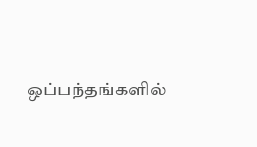ஒப்பந்தங்களில்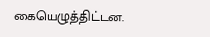கையெழுத்திட்டன.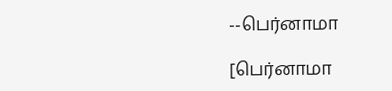--பெர்னாமா

[பெர்னாமா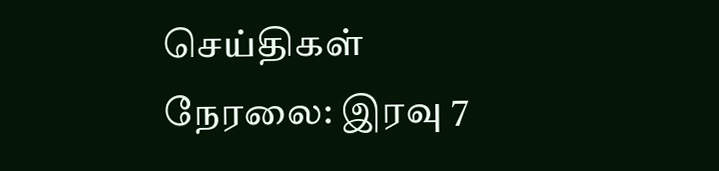செய்திகள் நேரலை: இரவு 7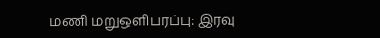மணி மறுஒளிபரப்பு: இரவு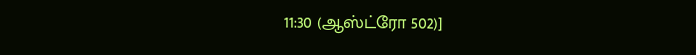11:30 (ஆஸ்ட்ரோ 502)]